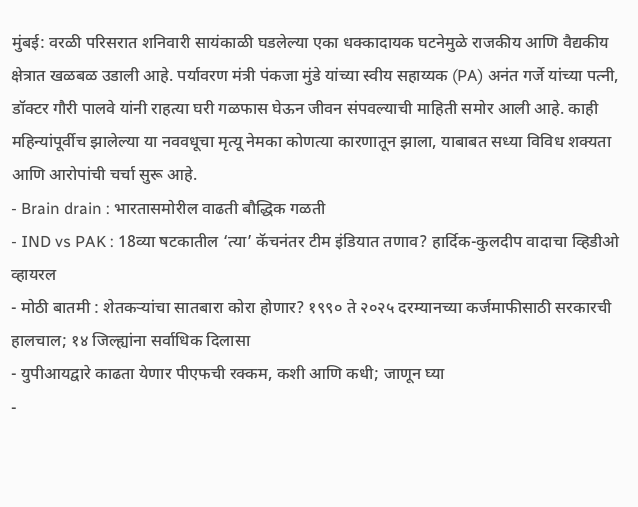मुंबई: वरळी परिसरात शनिवारी सायंकाळी घडलेल्या एका धक्कादायक घटनेमुळे राजकीय आणि वैद्यकीय क्षेत्रात खळबळ उडाली आहे. पर्यावरण मंत्री पंकजा मुंडे यांच्या स्वीय सहाय्यक (PA) अनंत गर्जे यांच्या पत्नी, डॉक्टर गौरी पालवे यांनी राहत्या घरी गळफास घेऊन जीवन संपवल्याची माहिती समोर आली आहे. काही महिन्यांपूर्वीच झालेल्या या नववधूचा मृत्यू नेमका कोणत्या कारणातून झाला, याबाबत सध्या विविध शक्यता आणि आरोपांची चर्चा सुरू आहे.
- Brain drain : भारतासमोरील वाढती बौद्धिक गळती
- IND vs PAK : 18व्या षटकातील ‘त्या’ कॅचनंतर टीम इंडियात तणाव? हार्दिक-कुलदीप वादाचा व्हिडीओ व्हायरल
- मोठी बातमी : शेतकऱ्यांचा सातबारा कोरा होणार? १९९० ते २०२५ दरम्यानच्या कर्जमाफीसाठी सरकारची हालचाल; १४ जिल्ह्यांना सर्वाधिक दिलासा
- युपीआयद्वारे काढता येणार पीएफची रक्कम, कशी आणि कधी; जाणून घ्या
-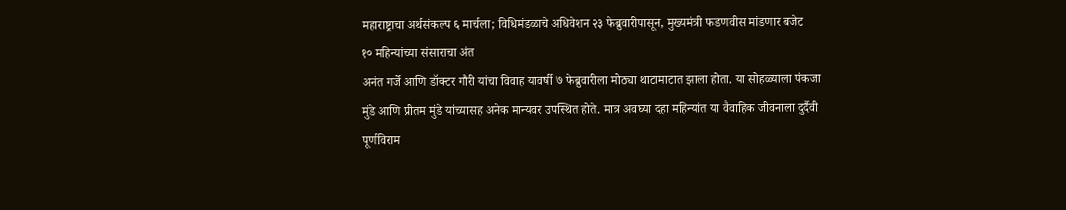महाराष्ट्राचा अर्थसंकल्प ६ मार्चला; विधिमंडळाचे अधिवेशन २३ फेब्रुवारीपासून, मुख्यमंत्री फडणवीस मांडणार बजेट
१० महिन्यांच्या संसाराचा अंत
अनंत गर्जे आणि डॉक्टर गौरी यांचा विवाह यावर्षी ७ फेब्रुवारीला मोठ्या थाटामाटात झाला होता. या सोहळ्याला पंकजा मुंडे आणि प्रीतम मुंडे यांच्यासह अनेक मान्यवर उपस्थित होते. मात्र अवघ्या दहा महिन्यांत या वैवाहिक जीवनाला दुर्दैवी पूर्णविराम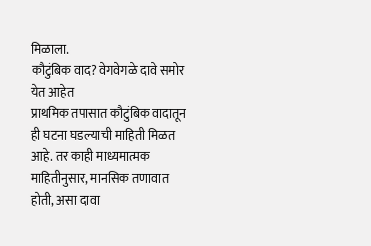मिळाला.
कौटुंबिक वाद? वेगवेगळे दावे समोर येत आहेत
प्राथमिक तपासात कौटुंबिक वादातून ही घटना घडल्याची माहिती मिळत आहे. तर काही माध्यमात्मक माहितीनुसार, मानसिक तणावात होती, असा दावा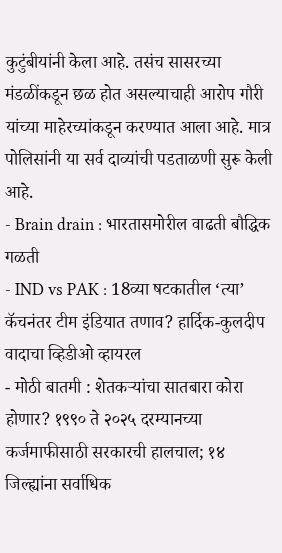कुटुंबीयांनी केला आहे. तसंच सासरच्या मंडळींकडून छळ होत असल्याचाही आरोप गौरी यांच्या माहेरच्यांकडून करण्यात आला आहे. मात्र पोलिसांनी या सर्व दाव्यांची पडताळणी सुरू केली आहे.
- Brain drain : भारतासमोरील वाढती बौद्धिक गळती
- IND vs PAK : 18व्या षटकातील ‘त्या’ कॅचनंतर टीम इंडियात तणाव? हार्दिक-कुलदीप वादाचा व्हिडीओ व्हायरल
- मोठी बातमी : शेतकऱ्यांचा सातबारा कोरा होणार? १९९० ते २०२५ दरम्यानच्या कर्जमाफीसाठी सरकारची हालचाल; १४ जिल्ह्यांना सर्वाधिक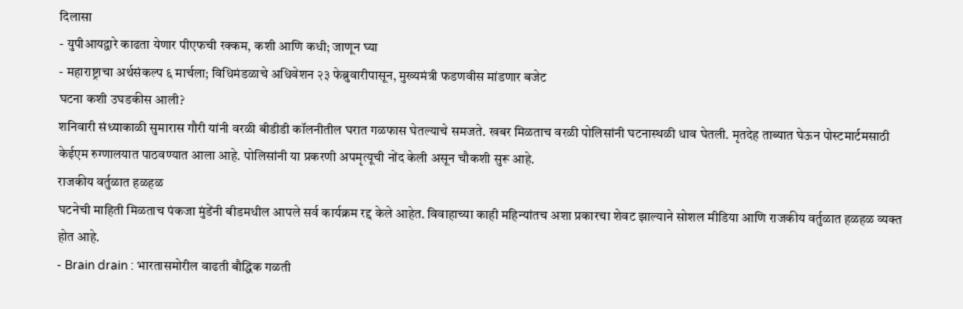दिलासा
- युपीआयद्वारे काढता येणार पीएफची रक्कम, कशी आणि कधी; जाणून घ्या
- महाराष्ट्राचा अर्थसंकल्प ६ मार्चला; विधिमंडळाचे अधिवेशन २३ फेब्रुवारीपासून, मुख्यमंत्री फडणवीस मांडणार बजेट
घटना कशी उघडकीस आली?
शनिवारी संध्याकाळी सुमारास गौरी यांनी वरळी बीडीडी कॉलनीतील घरात गळफास घेतल्याचे समजते. खबर मिळताच वरळी पोलिसांनी घटनास्थळी धाव घेतली. मृतदेह ताब्यात घेऊन पोस्टमार्टमसाठी केईएम रुग्णालयात पाठवण्यात आला आहे. पोलिसांनी या प्रकरणी अपमृत्यूची नोंद केली असून चौकशी सुरू आहे.
राजकीय वर्तुळात हळहळ
घटनेची माहिती मिळताच पंकजा मुंडेंनी बीडमधील आपले सर्व कार्यक्रम रद्द केले आहेत. विवाहाच्या काही महिन्यांतच अशा प्रकारचा शेवट झाल्याने सोशल मीडिया आणि राजकीय वर्तुळात हळहळ व्यक्त होत आहे.
- Brain drain : भारतासमोरील वाढती बौद्धिक गळती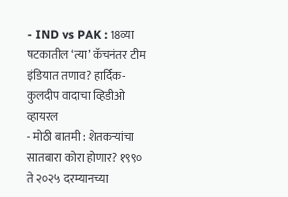- IND vs PAK : 18व्या षटकातील ‘त्या’ कॅचनंतर टीम इंडियात तणाव? हार्दिक-कुलदीप वादाचा व्हिडीओ व्हायरल
- मोठी बातमी : शेतकऱ्यांचा सातबारा कोरा होणार? १९९० ते २०२५ दरम्यानच्या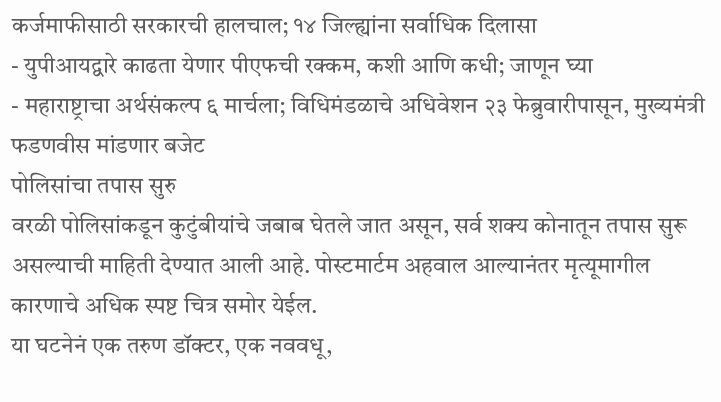कर्जमाफीसाठी सरकारची हालचाल; १४ जिल्ह्यांना सर्वाधिक दिलासा
- युपीआयद्वारे काढता येणार पीएफची रक्कम, कशी आणि कधी; जाणून घ्या
- महाराष्ट्राचा अर्थसंकल्प ६ मार्चला; विधिमंडळाचे अधिवेशन २३ फेब्रुवारीपासून, मुख्यमंत्री फडणवीस मांडणार बजेट
पोलिसांचा तपास सुरु
वरळी पोलिसांकडून कुटुंबीयांचे जबाब घेतले जात असून, सर्व शक्य कोनातून तपास सुरू असल्याची माहिती देण्यात आली आहे. पोस्टमार्टम अहवाल आल्यानंतर मृत्यूमागील कारणाचे अधिक स्पष्ट चित्र समोर येईल.
या घटनेनं एक तरुण डॉक्टर, एक नववधू,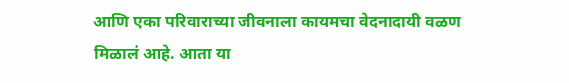आणि एका परिवाराच्या जीवनाला कायमचा वेदनादायी वळण मिळालं आहे. आता या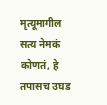मृत्यूमागील सत्य नेमकं कोणतं, हे तपासच उघड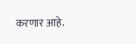करणार आहे.